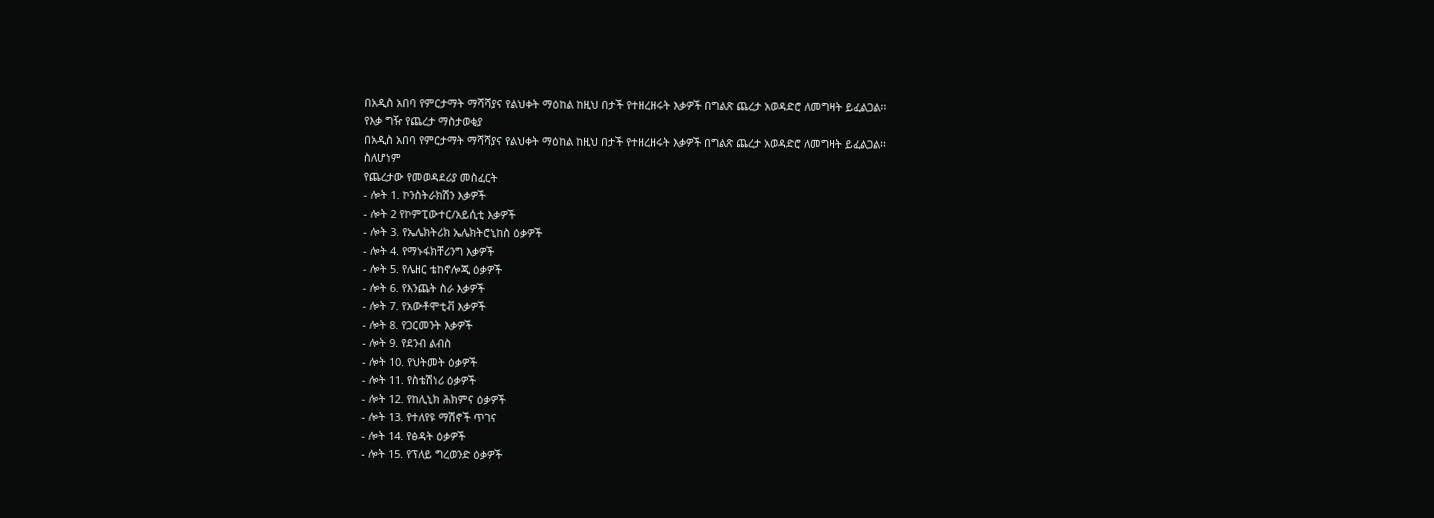በአዲስ አበባ የምርታማት ማሻሻያና የልህቀት ማዕከል ከዚህ በታች የተዘረዘሩት እቃዎች በግልጽ ጨረታ አወዳድሮ ለመግዛት ይፈልጋል፡፡
የእቃ ግዥ የጨረታ ማስታወቂያ
በአዲስ አበባ የምርታማት ማሻሻያና የልህቀት ማዕከል ከዚህ በታች የተዘረዘሩት እቃዎች በግልጽ ጨረታ አወዳድሮ ለመግዛት ይፈልጋል፡፡
ስለሆነም
የጨረታው የመወዳደሪያ መስፈርት
- ሎት 1. ኮንስትራክሽን እቃዎች
- ሎት 2 የኮምፒውተር/አይሲቲ እቃዎች
- ሎት 3. የኤሌክትሪክ ኤሌክትሮኒከስ ዕቃዎች
- ሎት 4. የማኑፋክቸሪንግ እቃዎች
- ሎት 5. የሌዘር ቴከኖሎጂ ዕቃዎች
- ሎት 6. የእንጨት ስራ እቃዎች
- ሎት 7. የአውቶሞቲቭ እቃዎች
- ሎት 8. የጋርመንት እቃዎች
- ሎት 9. የደንብ ልብስ
- ሎት 10. የህትመት ዕቃዎች
- ሎት 11. የስቴሽነሪ ዕቃዎች
- ሎት 12. የከሊኒክ ሕክምና ዕቃዎች
- ሎት 13. የተለየዩ ማሽኖች ጥገና
- ሎት 14. የፅዳት ዕቃዎች
- ሎት 15. የፕለይ ግረወንድ ዕቃዎች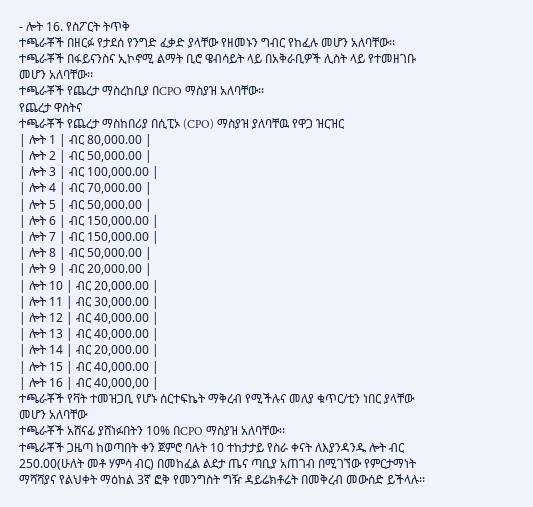- ሎት 16. የስፖርት ትጥቅ
ተጫራቾች በዘርፉ የታደሰ የንግድ ፈቃድ ያላቸው የዘመኑን ግብር የከፈሉ መሆን አለባቸው፡፡
ተጫራቾች በፋይናንስና ኢኮኖሚ ልማት ቢሮ ዌብሳይት ላይ በአቅራቢዎች ሊስት ላይ የተመዘገቡ መሆን አለባቸው፡፡
ተጫራቾች የጨረታ ማስረከቢያ በCPO ማስያዝ አለባቸው፡፡
የጨረታ ዋስትና
ተጫራቾች የጨረታ ማስከበሪያ በሲፒኦ (CPO) ማስያዝ ያለባቸዉ የዋጋ ዝርዝር
| ሎት 1 | ብር 80,000.00 |
| ሎት 2 | ብር 50,000.00 |
| ሎት 3 | ብር 100,000.00 |
| ሎት 4 | ብር 70,000.00 |
| ሎት 5 | ብር 50,000.00 |
| ሎት 6 | ብር 150,000.00 |
| ሎት 7 | ብር 150,000.00 |
| ሎት 8 | ብር 50,000.00 |
| ሎት 9 | ብር 20,000.00 |
| ሎት 10 | ብር 20,000.00 |
| ሎት 11 | ብር 30,000.00 |
| ሎት 12 | ብር 40,000.00 |
| ሎት 13 | ብር 40,000.00 |
| ሎት 14 | ብር 20,000.00 |
| ሎት 15 | ብር 40,000.00 |
| ሎት 16 | ብር 40,000,00 |
ተጫራቾች የቫት ተመዝጋቢ የሆኑ ሰርተፍኬት ማቅረብ የሚችሉና መለያ ቁጥር/ቲን ነበር ያላቸው መሆን አለባቸው
ተጫራቾች አሸናፊ ያሸነፉበትን 10% በCPO ማስያዝ አለባቸው፡፡
ተጫራቾች ጋዜጣ ከወጣበት ቀን ጀምሮ ባሉት 10 ተከታታይ የስራ ቀናት ለእያንዳንዱ ሎት ብር 250.00(ሁለት መቶ ሃምሳ ብር) በመከፈል ልደታ ጤና ጣቢያ አጠገብ በሚገኘው የምርታማነት ማሻሻያና የልህቀት ማዕከል 3ኛ ፎቅ የመንግስት ግዥ ዳይሬክቶሬት በመቅረብ መውሰድ ይችላሉ፡፡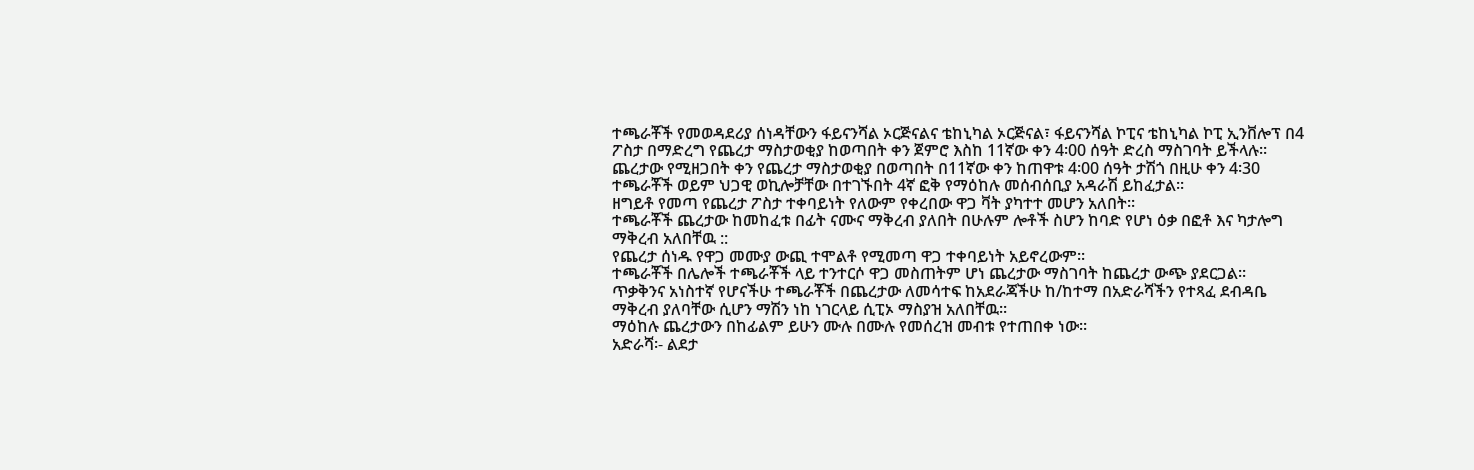ተጫራቾች የመወዳደሪያ ሰነዳቸውን ፋይናንሻል ኦርጅናልና ቴከኒካል ኦርጅናል፣ ፋይናንሻል ኮፒና ቴከኒካል ኮፒ ኢንቨሎፕ በ4 ፖስታ በማድረግ የጨረታ ማስታወቂያ ከወጣበት ቀን ጀምሮ እስከ 11ኛው ቀን 4፡00 ሰዓት ድረስ ማስገባት ይችላሉ፡፡
ጨረታው የሚዘጋበት ቀን የጨረታ ማስታወቂያ በወጣበት በ11ኛው ቀን ከጠዋቱ 4፡00 ሰዓት ታሽጎ በዚሁ ቀን 4፡30 ተጫራቾች ወይም ህጋዊ ወኪሎቻቸው በተገኙበት 4ኛ ፎቅ የማዕከሉ መሰብሰቢያ አዳራሽ ይከፈታል፡፡
ዘግይቶ የመጣ የጨረታ ፖስታ ተቀባይነት የለውም የቀረበው ዋጋ ቫት ያካተተ መሆን አለበት፡፡
ተጫራቾች ጨረታው ከመከፈቱ በፊት ናሙና ማቅረብ ያለበት በሁሉም ሎቶች ስሆን ከባድ የሆነ ዕቃ በፎቶ እና ካታሎግ ማቅረብ አለበቸዉ ::
የጨረታ ሰነዱ የዋጋ መሙያ ውጪ ተሞልቶ የሚመጣ ዋጋ ተቀባይነት አይኖረውም፡፡
ተጫራቾች በሌሎች ተጫራቾች ላይ ተንተርሶ ዋጋ መስጠትም ሆነ ጨረታው ማስገባት ከጨረታ ውጭ ያደርጋል፡፡
ጥቃቅንና አነስተኛ የሆናችሁ ተጫራቾች በጨረታው ለመሳተፍ ከአደራጃችሁ ከ/ከተማ በአድራሻችን የተጻፈ ደብዳቤ ማቅረብ ያለባቸው ሲሆን ማሽን ነከ ነገርላይ ሲፒኦ ማስያዝ አለበቸዉ፡፡
ማዕከሉ ጨረታውን በከፊልም ይሁን ሙሉ በሙሉ የመሰረዝ መብቱ የተጠበቀ ነው፡፡
አድራሻ፡- ልደታ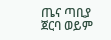ጤና ጣቢያ ጀርባ ወይም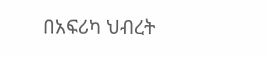በአፍሪካ ህብረት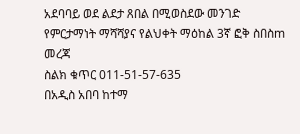አደባባይ ወደ ልደታ ጸበል በሚወስደው መንገድ የምርታማነት ማሻሻያና የልህቀት ማዕከል 3ኛ ፎቅ ስበስm መረጃ
ስልክ ቁጥር 011-51-57-635
በአዲስ አበባ ከተማ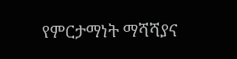የምርታማነት ማሻሻያና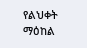የልህቀት ማዕከል